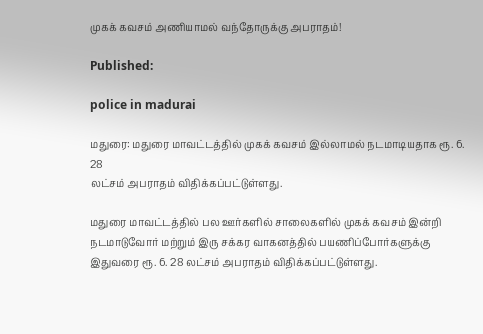முகக் கவசம் அணியாமல் வந்தோருக்கு அபராதம்!

Published:

police in madurai

மதுரை: மதுரை மாவட்டத்தில் முகக் கவசம் இல்லாமல் நடமாடியதாக ரூ. 6. 28
லட்சம் அபராதம் விதிக்கப்பட்டுள்ளது.

மதுரை மாவட்டத்தில் பல ஊர்களில் சாலைகளில் முகக் கவசம் இன்றி
நடமாடுவோர் மற்றும் இரு சக்கர வாகனத்தில் பயணிப்போர்களுக்கு
இதுவரை ரூ. 6. 28 லட்சம் அபராதம் விதிக்கப்பட்டுள்ளது.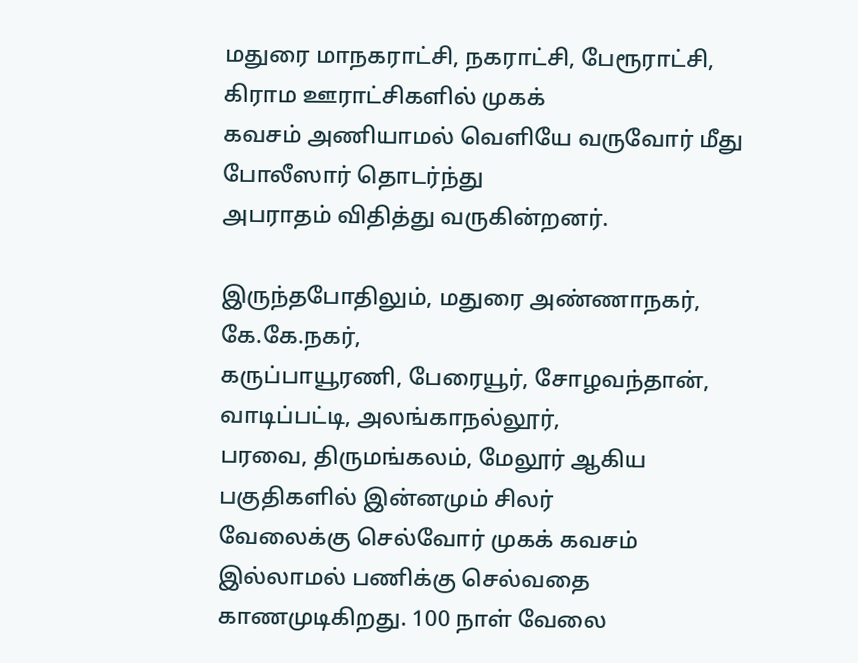மதுரை மாநகராட்சி, நகராட்சி, பேரூராட்சி, கிராம ஊராட்சிகளில் முகக்
கவசம் அணியாமல் வெளியே வருவோர் மீது போலீஸார் தொடர்ந்து
அபராதம் விதித்து வருகின்றனர்.

இருந்தபோதிலும், மதுரை அண்ணாநகர், கே.கே.நகர்,
கருப்பாயூரணி, பேரையூர், சோழவந்தான், வாடிப்பட்டி, அலங்காநல்லூர்,
பரவை, திருமங்கலம், மேலூர் ஆகிய பகுதிகளில் இன்னமும் சிலர்
வேலைக்கு செல்வோர் முகக் கவசம் இல்லாமல் பணிக்கு செல்வதை
காணமுடிகிறது. 100 நாள் வேலை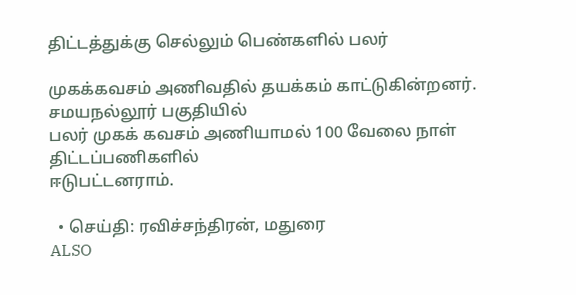திட்டத்துக்கு செல்லும் பெண்களில் பலர்

முகக்கவசம் அணிவதில் தயக்கம் காட்டுகின்றனர். சமயநல்லூர் பகுதியில்
பலர் முகக் கவசம் அணியாமல் 100 வேலை நாள் திட்டப்பணிகளில்
ஈடுபட்டனராம்.

  • செய்தி: ரவிச்சந்திரன், மதுரை
ALSO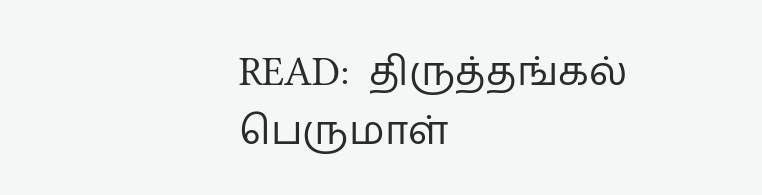READ:  திருத்தங்கல் பெருமாள்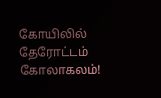கோயிலில் தேரோட்டம் கோலாகலம்!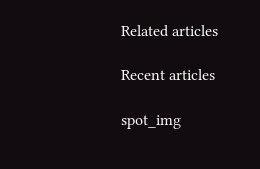Related articles

Recent articles

spot_img